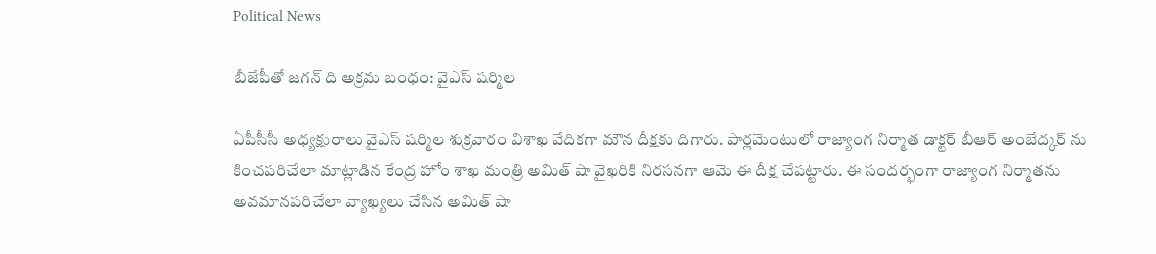Political News

బీజేపీతో జగన్ ది అక్రమ బంధం: వైఎస్ షర్మిల

ఏపీసీసీ అధ్యక్షురాలు వైఎస్ షర్మిల శుక్రవారం విశాఖ వేదికగా మౌన దీక్షకు దిగారు. పార్లమెంటులో రాజ్యాంగ నిర్మాత డాక్టర్ బీఆర్ అంబేద్కర్ ను కించపరిచేలా మాట్లాడిన కేంద్ర హోం శాఖ మంత్రి అమిత్ షా వైఖరికి నిరసనగా ఆమె ఈ దీక్ష చేపట్టారు. ఈ సందర్భంగా రాజ్యాంగ నిర్మాతను అవమానపరిచేలా వ్యాఖ్యలు చేసిన అమిత్ షా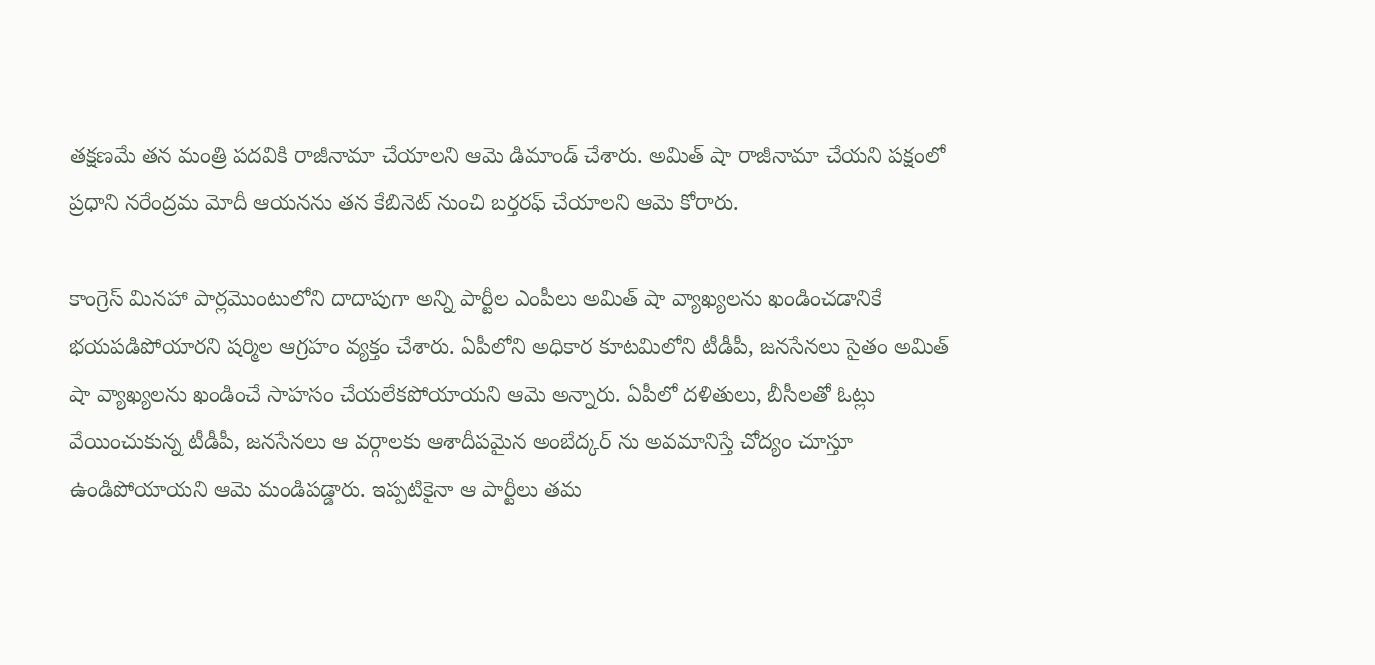తక్షణమే తన మంత్రి పదవికి రాజీనామా చేయాలని ఆమె డిమాండ్ చేశారు. అమిత్ షా రాజీనామా చేయని పక్షంలో ప్రధాని నరేంద్రమ మోదీ ఆయనను తన కేబినెట్ నుంచి బర్తరఫ్ చేయాలని ఆమె కోరారు.

కాంగ్రెస్ మినహా పార్లమెుంటులోని దాదాపుగా అన్ని పార్టీల ఎంపీలు అమిత్ షా వ్యాఖ్యలను ఖండించడానికే భయపడిపోయారని షర్మిల ఆగ్రహం వ్యక్తం చేశారు. ఏపీలోని అధికార కూటమిలోని టీడీపీ, జనసేనలు సైతం అమిత్ షా వ్యాఖ్యలను ఖండించే సాహసం చేయలేకపోయాయని ఆమె అన్నారు. ఏపీలో దళితులు, బీసీలతో ఓట్లు వేయించుకున్న టీడీపీ, జనసేనలు ఆ వర్గాలకు ఆశాదీపమైన అంబేద్కర్ ను అవమానిస్తే చోద్యం చూస్తూ ఉండిపోయాయని ఆమె మండిపడ్డారు. ఇప్పటికైనా ఆ పార్టీలు తమ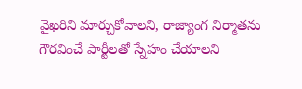వైఖరిని మార్చుకోవాలని, రాజ్యాంగ నిర్మాతను గౌరవించే పార్టీలతో స్నేహం చేయాలని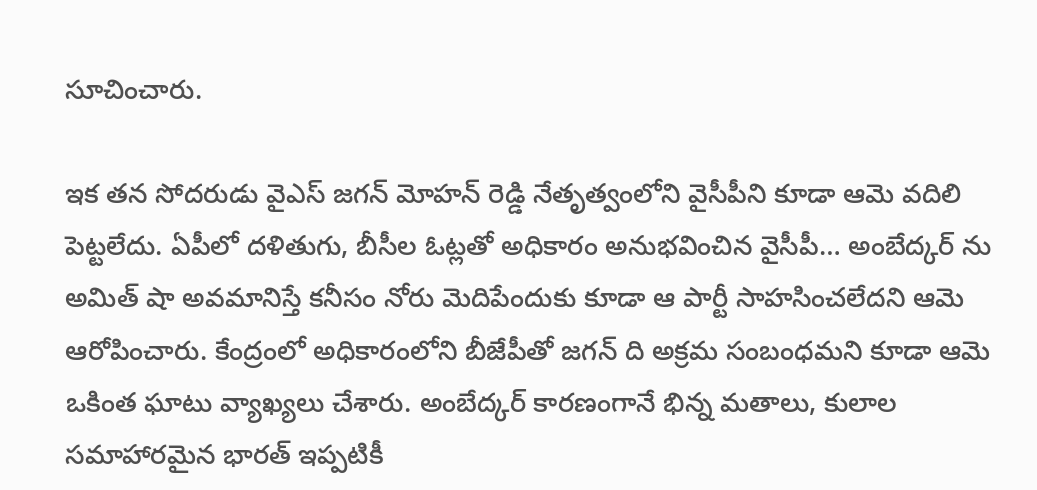సూచించారు.

ఇక తన సోదరుడు వైఎస్ జగన్ మోహన్ రెడ్డి నేతృత్వంలోని వైసీపీని కూడా ఆమె వదిలి పెట్టలేదు. ఏపీలో దళితుగు, బీసీల ఓట్లతో అధికారం అనుభవించిన వైసీపీ… అంబేద్కర్ ను అమిత్ షా అవమానిస్తే కనీసం నోరు మెదిపేందుకు కూడా ఆ పార్టీ సాహసించలేదని ఆమె ఆరోపించారు. కేంద్రంలో అధికారంలోని బీజేపీతో జగన్ ది అక్రమ సంబంధమని కూడా ఆమె ఒకింత ఘాటు వ్యాఖ్యలు చేశారు. అంబేద్కర్ కారణంగానే భిన్న మతాలు, కులాల సమాహారమైన భారత్ ఇప్పటికీ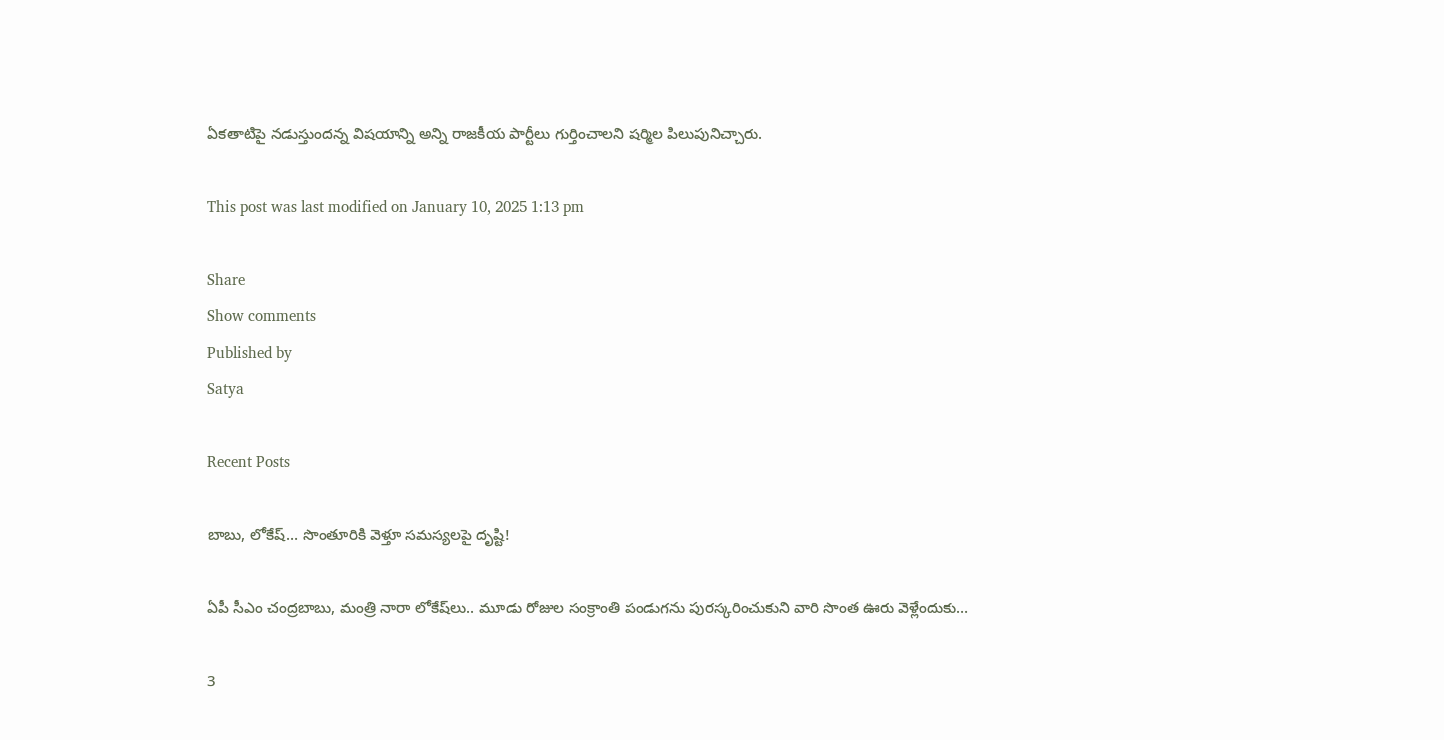ఏకతాటిపై నడుస్తుందన్న విషయాన్ని అన్ని రాజకీయ పార్టీలు గుర్తించాలని షర్మిల పిలుపునిచ్చారు.

This post was last modified on January 10, 2025 1:13 pm

Share
Show comments
Published by
Satya

Recent Posts

బాబు, లోకేష్… సొంతూరికి వెళ్తూ స‌మ‌స్య‌ల‌పై దృష్టి!

ఏపీ సీఎం చంద్ర‌బాబు, మంత్రి నారా లోకేష్‌లు.. మూడు రోజుల‌ సంక్రాంతి పండుగ‌ను పుర‌స్క‌రించుకుని వారి సొంత ఊరు వెళ్లేందుకు…

3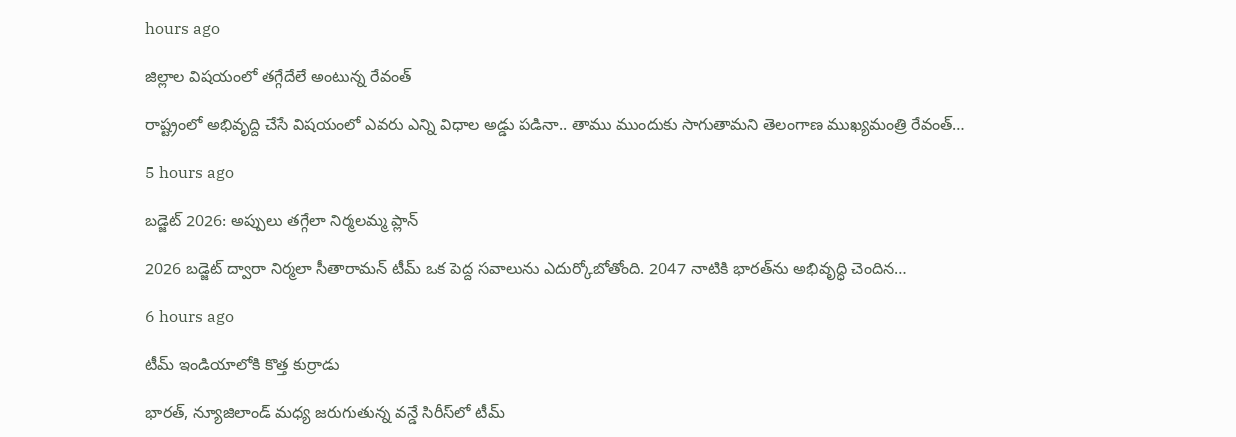hours ago

జిల్లాల విషయంలో తగ్గేదేలే అంటున్న రేవంత్

రాష్ట్రంలో అభివృద్ది చేసే విష‌యంలో ఎవ‌రు ఎన్ని విధాల అడ్డు ప‌డినా.. తాము ముందుకు సాగుతామ‌ని తెలంగాణ ముఖ్య‌మంత్రి రేవంత్…

5 hours ago

బడ్జెట్ 2026: అప్పులు తగ్గేలా నిర్మలమ్మ ప్లాన్

2026 బడ్జెట్ ద్వారా నిర్మలా సీతారామన్ టీమ్ ఒక పెద్ద సవాలును ఎదుర్కోబోతోంది. 2047 నాటికి భారత్‌ను అభివృద్ధి చెందిన…

6 hours ago

టీమ్ ఇండియాలోకి కొత్త కుర్రాడు

భారత్, న్యూజిలాండ్ మధ్య జరుగుతున్న వన్డే సిరీస్‌లో టీమ్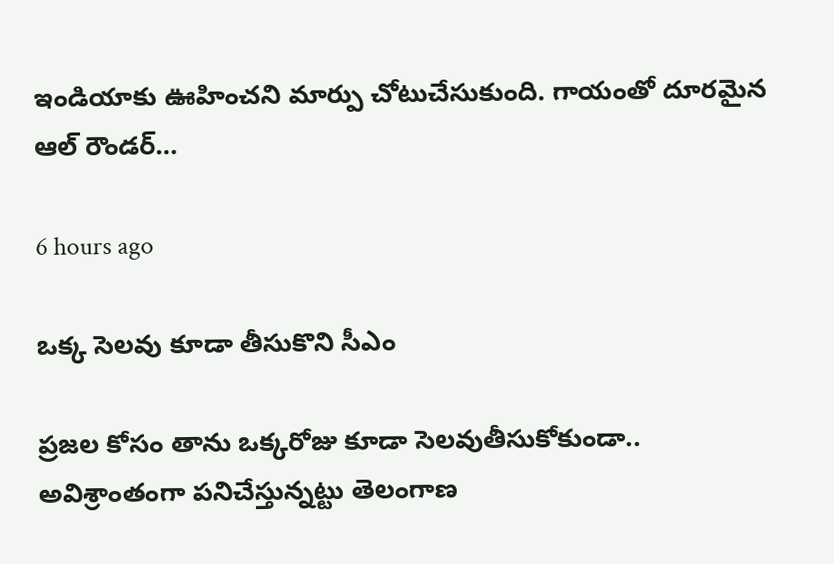ఇండియాకు ఊహించని మార్పు చోటుచేసుకుంది. గాయంతో దూరమైన ఆల్ రౌండర్…

6 hours ago

ఒక్క సెలవు కూడా తీసుకొని సీఎం

ప్ర‌జ‌ల కోసం తాను ఒక్క‌రోజు కూడా సెలవుతీసుకోకుండా.. అవిశ్రాంతంగా ప‌నిచేస్తున్న‌ట్టు తెలంగాణ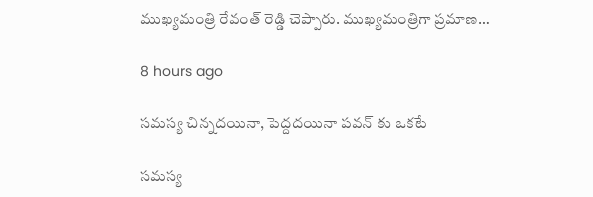ముఖ్య‌మంత్రి రేవంత్ రెడ్డి చెప్పారు. ముఖ్య‌మంత్రిగా ప్ర‌మాణ…

8 hours ago

సమస్య చిన్నదయినా, పెద్దదయినా పవన్ కు ఒకటే

సమస్య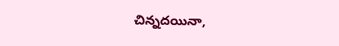చిన్నదయినా,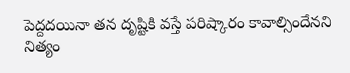పెద్దదయినా తన దృష్టికి వస్తే పరిష్కారం కావాల్సిందేనని నిత్యం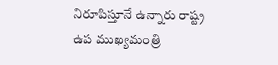నిరూపిస్తూనే ఉన్నారు రాష్ట్ర ఉప ముఖ్యమంత్రి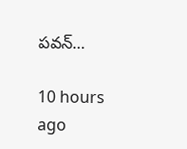పవన్…

10 hours ago